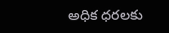అధిక ధరలకు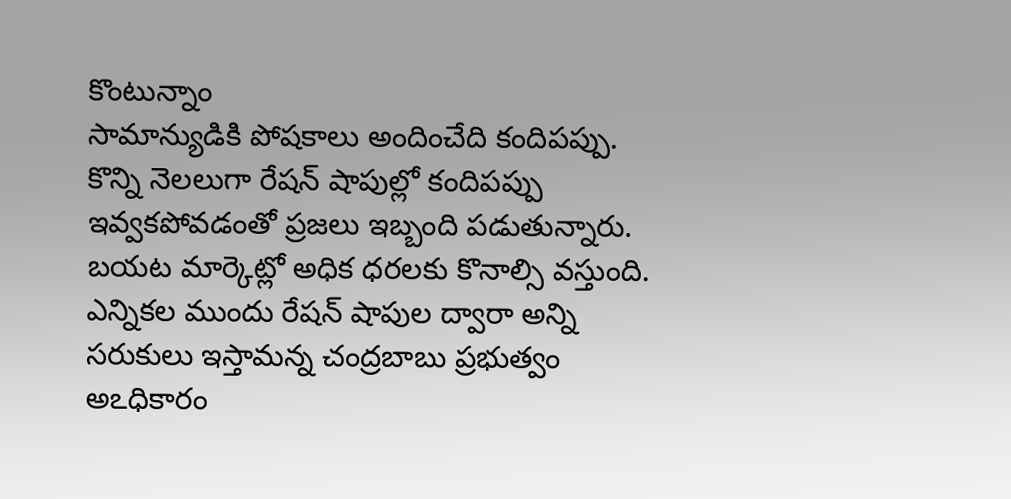కొంటున్నాం
సామాన్యుడికి పోషకాలు అందించేది కందిపప్పు. కొన్ని నెలలుగా రేషన్ షాపుల్లో కందిపప్పు ఇవ్వకపోవడంతో ప్రజలు ఇబ్బంది పడుతున్నారు. బయట మార్కెట్లో అధిక ధరలకు కొనాల్సి వస్తుంది. ఎన్నికల ముందు రేషన్ షాపుల ద్వారా అన్ని సరుకులు ఇస్తామన్న చంద్రబాబు ప్రభుత్వం అఽధికారం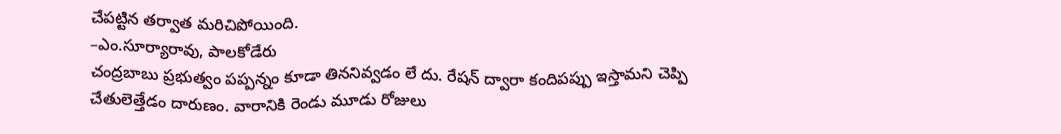చేపట్టిన తర్వాత మరిచిపోయింది.
–ఎం.సూర్యారావు, పాలకోడేరు
చంద్రబాబు ప్రభుత్వం పప్పన్నం కూడా తిననివ్వడం లే దు. రేషన్ ద్వారా కందిపప్పు ఇస్తామని చెప్పి చేతులెత్తేడం దారుణం. వారానికి రెండు మూడు రోజులు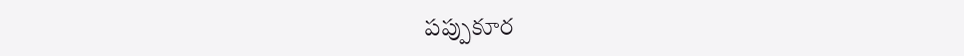పప్పుకూర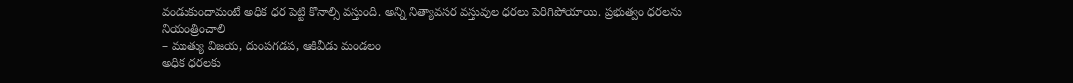వండుకుందామంటే అధిక ధర పెట్టి కొనాల్సి వస్తుంది. అన్ని నిత్యావసర వస్తువుల ధరలు పెరిగిపోయాయి. ప్రభుత్వం ధరలను నియంత్రించాలి
– ముత్యు విజయ, దుంపగడప, ఆకివీడు మండలం
అధిక ధరలకు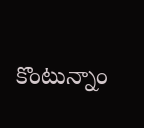కొంటున్నాం